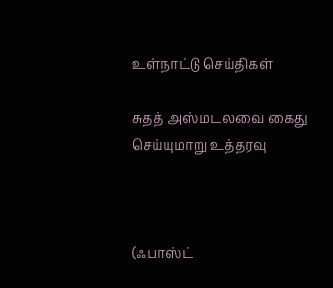உள்நாட்டு செய்திகள்

சுதத் அஸ்மடலவை கைது செய்யுமாறு உத்தரவு



(ஃபாஸ்ட்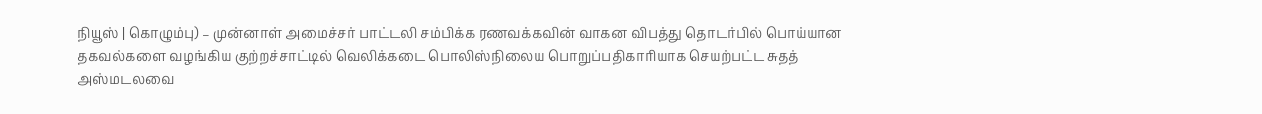நியூஸ் | கொழும்பு) – முன்னாள் அமைச்சர் பாட்டலி சம்பிக்க ரணவக்கவின் வாகன விபத்து தொடர்பில் பொய்யான தகவல்களை வழங்கிய குற்றச்சாட்டில் வெலிக்கடை பொலிஸ்நிலைய பொறுப்பதிகாரியாக செயற்பட்ட சுதத் அஸ்மடலவை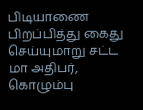பிடியாணை பிறப்பித்து கைது செய்யுமாறு சட்ட மா அதிபர், கொழும்பு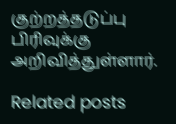குற்றத்தடுப்பு பிரிவுக்கு அறிவித்துள்ளார்.

Related posts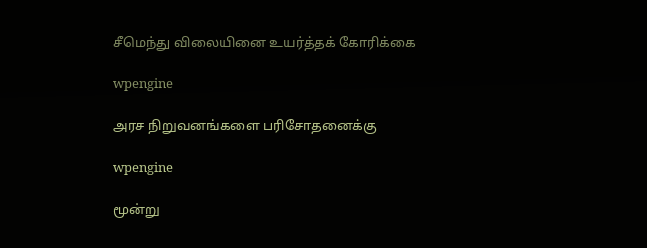சீமெந்து விலையினை உயர்த்தக் கோரிக்கை

wpengine

அரச நிறுவனங்களை பரிசோதனைக்கு

wpengine

மூன்று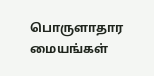பொருளாதார மையங்கள்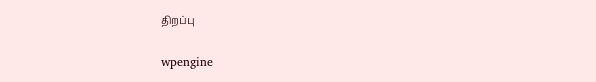திறப்பு

wpengine